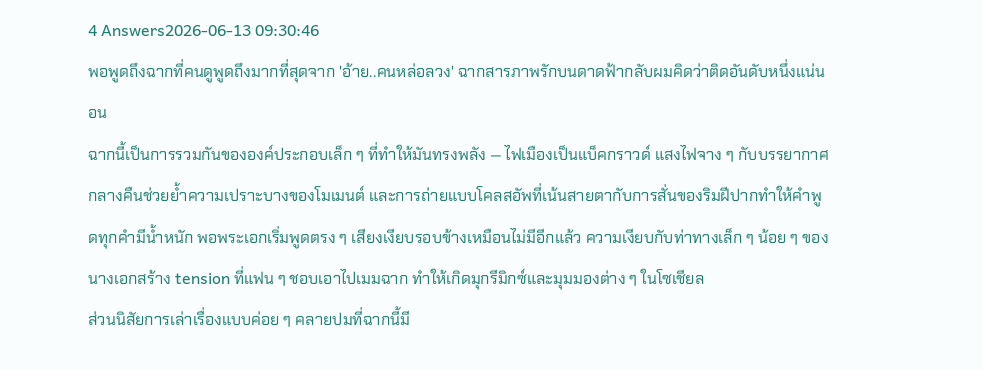4 Answers2026-06-13 09:30:46
พอพูดถึงฉากที่คนดูพูดถึงมากที่สุดจาก 'อ้าย..คนหล่อลวง' ฉากสารภาพรักบนดาดฟ้ากลับผมคิดว่าติดอันดับหนึ่งแน่นอน
ฉากนี้เป็นการรวมกันขององค์ประกอบเล็ก ๆ ที่ทำให้มันทรงพลัง — ไฟเมืองเป็นแบ็คกราวด์ แสงไฟจาง ๆ กับบรรยากาศกลางคืนช่วยย้ำความเปราะบางของโมเมนต์ และการถ่ายแบบโคลสอัพที่เน้นสายตากับการสั่นของริมฝีปากทำให้คำพูดทุกคำมีน้ำหนัก พอพระเอกเริ่มพูดตรง ๆ เสียงเงียบรอบข้างเหมือนไม่มีอีกแล้ว ความเงียบกับท่าทางเล็ก ๆ น้อย ๆ ของนางเอกสร้าง tension ที่แฟน ๆ ชอบเอาไปเมมฉาก ทำให้เกิดมุกรีมิกซ์และมุมมองต่าง ๆ ในโซเชียล
ส่วนนิสัยการเล่าเรื่องแบบค่อย ๆ คลายปมที่ฉากนี้มี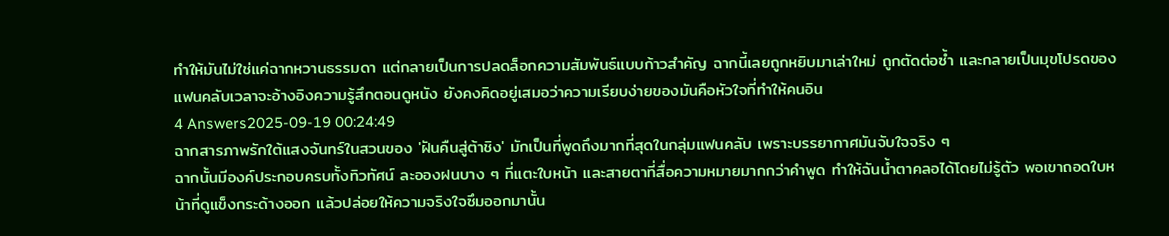ทำให้มันไม่ใช่แค่ฉากหวานธรรมดา แต่กลายเป็นการปลดล็อกความสัมพันธ์แบบก้าวสำคัญ ฉากนี้เลยถูกหยิบมาเล่าใหม่ ถูกตัดต่อซ้ำ และกลายเป็นมุขโปรดของแฟนคลับเวลาจะอ้างอิงความรู้สึกตอนดูหนัง ยังคงคิดอยู่เสมอว่าความเรียบง่ายของมันคือหัวใจที่ทำให้คนอิน
4 Answers2025-09-19 00:24:49
ฉากสารภาพรักใต้แสงจันทร์ในสวนของ 'ฝันคืนสู่ต้าชิง' มักเป็นที่พูดถึงมากที่สุดในกลุ่มแฟนคลับ เพราะบรรยากาศมันจับใจจริง ๆ
ฉากนั้นมีองค์ประกอบครบทั้งทิวทัศน์ ละอองฝนบาง ๆ ที่แตะใบหน้า และสายตาที่สื่อความหมายมากกว่าคำพูด ทำให้ฉันน้ำตาคลอได้โดยไม่รู้ตัว พอเขาถอดใบหน้าที่ดูแข็งกระด้างออก แล้วปล่อยให้ความจริงใจซึมออกมานั้น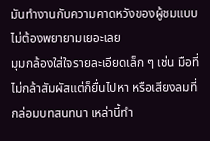มันทำงานกับความคาดหวังของผู้ชมแบบไม่ต้องพยายามเยอะเลย
มุมกล้องใส่ใจรายละเอียดเล็ก ๆ เช่น มือที่ไม่กล้าสัมผัสแต่ก็ยื่นไปหา หรือเสียงลมที่กล่อมบทสนทนา เหล่านี้ทำ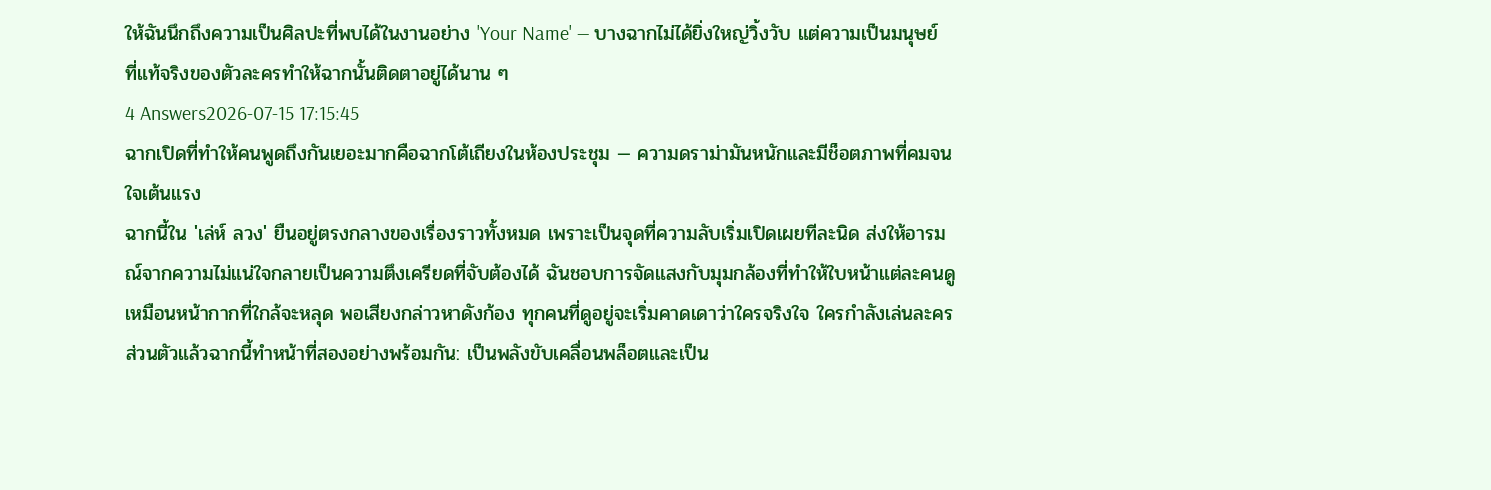ให้ฉันนึกถึงความเป็นศิลปะที่พบได้ในงานอย่าง 'Your Name' — บางฉากไม่ได้ยิ่งใหญ่วิ้งวับ แต่ความเป็นมนุษย์ที่แท้จริงของตัวละครทำให้ฉากนั้นติดตาอยู่ได้นาน ๆ
4 Answers2026-07-15 17:15:45
ฉากเปิดที่ทำให้คนพูดถึงกันเยอะมากคือฉากโต้เถียงในห้องประชุม — ความดราม่ามันหนักและมีช็อตภาพที่คมจนใจเต้นแรง
ฉากนี้ใน 'เล่ห์ ลวง' ยืนอยู่ตรงกลางของเรื่องราวทั้งหมด เพราะเป็นจุดที่ความลับเริ่มเปิดเผยทีละนิด ส่งให้อารมณ์จากความไม่แน่ใจกลายเป็นความตึงเครียดที่จับต้องได้ ฉันชอบการจัดแสงกับมุมกล้องที่ทำให้ใบหน้าแต่ละคนดูเหมือนหน้ากากที่ใกล้จะหลุด พอเสียงกล่าวหาดังก้อง ทุกคนที่ดูอยู่จะเริ่มคาดเดาว่าใครจริงใจ ใครกำลังเล่นละคร
ส่วนตัวแล้วฉากนี้ทำหน้าที่สองอย่างพร้อมกัน: เป็นพลังขับเคลื่อนพล็อตและเป็น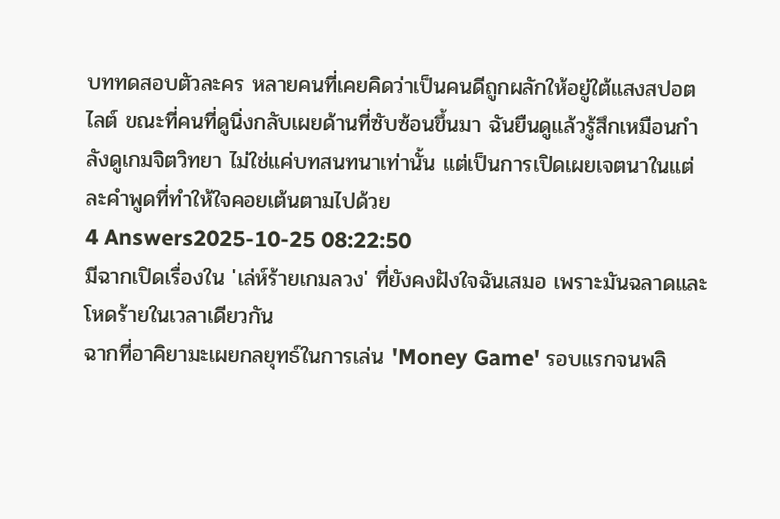บททดสอบตัวละคร หลายคนที่เคยคิดว่าเป็นคนดีถูกผลักให้อยู่ใต้แสงสปอตไลต์ ขณะที่คนที่ดูนิ่งกลับเผยด้านที่ซับซ้อนขึ้นมา ฉันยืนดูแล้วรู้สึกเหมือนกำลังดูเกมจิตวิทยา ไม่ใช่แค่บทสนทนาเท่านั้น แต่เป็นการเปิดเผยเจตนาในแต่ละคำพูดที่ทำให้ใจคอยเต้นตามไปด้วย
4 Answers2025-10-25 08:22:50
มีฉากเปิดเรื่องใน 'เล่ห์ร้ายเกมลวง' ที่ยังคงฝังใจฉันเสมอ เพราะมันฉลาดและโหดร้ายในเวลาเดียวกัน
ฉากที่อาคิยามะเผยกลยุทธ์ในการเล่น 'Money Game' รอบแรกจนพลิ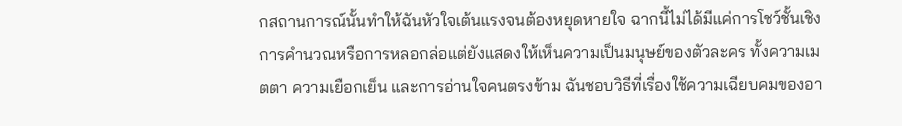กสถานการณ์นั้นทำให้ฉันหัวใจเต้นแรงจนต้องหยุดหายใจ ฉากนี้ไม่ได้มีแค่การโชว์ชั้นเชิงการคำนวณหรือการหลอกล่อแต่ยังแสดงให้เห็นความเป็นมนุษย์ของตัวละคร ทั้งความเมตตา ความเยือกเย็น และการอ่านใจคนตรงข้าม ฉันชอบวิธีที่เรื่องใช้ความเฉียบคมของอา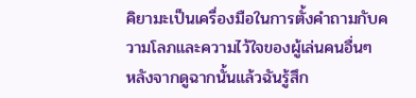คิยามะเป็นเครื่องมือในการตั้งคำถามกับความโลภและความไว้ใจของผู้เล่นคนอื่นๆ
หลังจากดูฉากนั้นแล้วฉันรู้สึก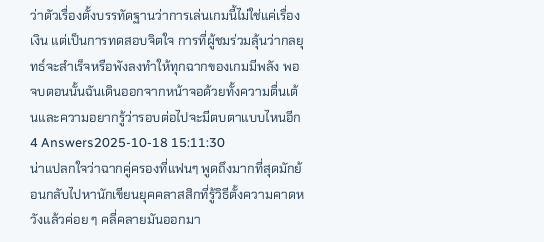ว่าตัวเรื่องตั้งบรรทัดฐานว่าการเล่นเกมนี้ไม่ใช่แค่เรื่องเงิน แต่เป็นการทดสอบจิตใจ การที่ผู้ชมร่วมลุ้นว่ากลยุทธ์จะสำเร็จหรือพังลงทำให้ทุกฉากของเกมมีพลัง พอจบตอนนั้นฉันเดินออกจากหน้าจอด้วยทั้งความตื่นเต้นและความอยากรู้ว่ารอบต่อไปจะมีตบตาแบบไหนอีก
4 Answers2025-10-18 15:11:30
น่าแปลกใจว่าฉากคู่ครองที่แฟนๆ พูดถึงมากที่สุดมักย้อนกลับไปหานักเขียนยุคคลาสสิกที่รู้วิธีตั้งความคาดหวังแล้วค่อย ๆ คลี่คลายมันออกมา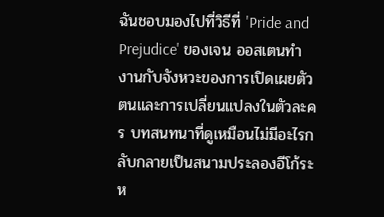ฉันชอบมองไปที่วิธีที่ 'Pride and Prejudice' ของเจน ออสเตนทำงานกับจังหวะของการเปิดเผยตัวตนและการเปลี่ยนแปลงในตัวละคร บทสนทนาที่ดูเหมือนไม่มีอะไรกลับกลายเป็นสนามประลองอีโก้ระห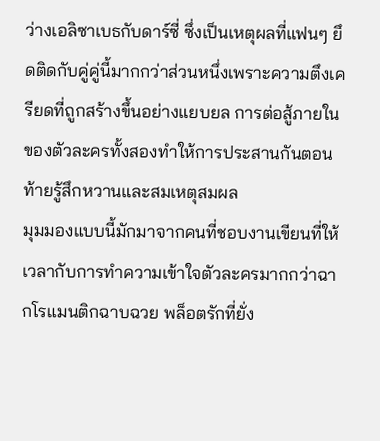ว่างเอลิซาเบธกับดาร์ซี่ ซึ่งเป็นเหตุผลที่แฟนๆ ยึดติดกับคู่คู่นี้มากกว่าส่วนหนึ่งเพราะความตึงเครียดที่ถูกสร้างขึ้นอย่างแยบยล การต่อสู้ภายในของตัวละครทั้งสองทำให้การประสานกันตอนท้ายรู้สึกหวานและสมเหตุสมผล
มุมมองแบบนี้มักมาจากคนที่ชอบงานเขียนที่ให้เวลากับการทำความเข้าใจตัวละครมากกว่าฉากโรแมนติกฉาบฉวย พล็อตรักที่ยั่ง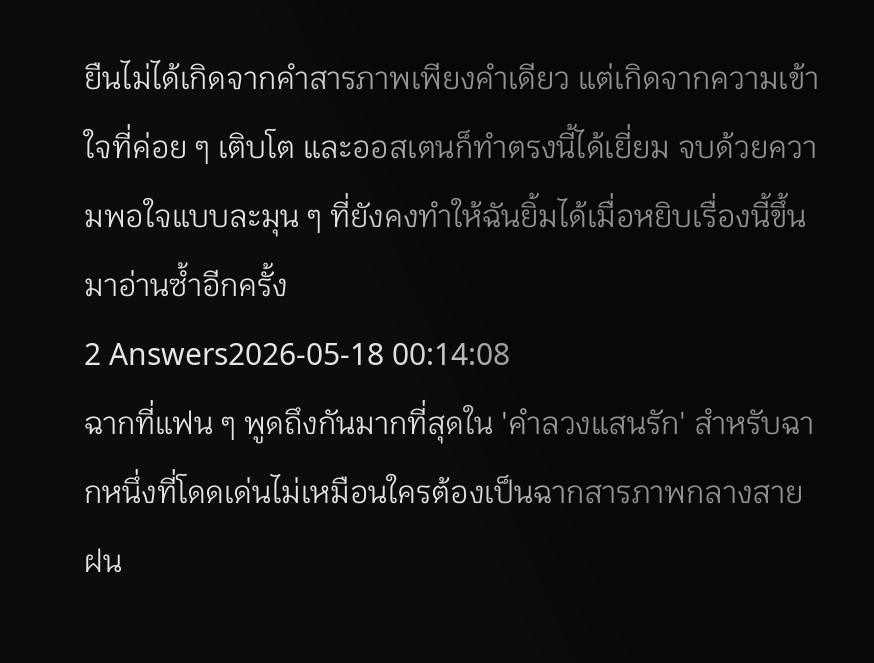ยืนไม่ได้เกิดจากคำสารภาพเพียงคำเดียว แต่เกิดจากความเข้าใจที่ค่อย ๆ เติบโต และออสเตนก็ทำตรงนี้ได้เยี่ยม จบด้วยความพอใจแบบละมุน ๆ ที่ยังคงทำให้ฉันยิ้มได้เมื่อหยิบเรื่องนี้ขึ้นมาอ่านซ้ำอีกครั้ง
2 Answers2026-05-18 00:14:08
ฉากที่แฟน ๆ พูดถึงกันมากที่สุดใน 'คำลวงแสนรัก' สำหรับฉากหนึ่งที่โดดเด่นไม่เหมือนใครต้องเป็นฉากสารภาพกลางสายฝน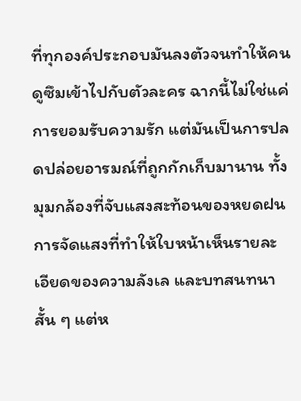ที่ทุกองค์ประกอบมันลงตัวจนทำให้คนดูซึมเข้าไปกับตัวละคร ฉากนี้ไม่ใช่แค่การยอมรับความรัก แต่มันเป็นการปลดปล่อยอารมณ์ที่ถูกกักเก็บมานาน ทั้งมุมกล้องที่จับแสงสะท้อนของหยดฝน การจัดแสงที่ทำให้ใบหน้าเห็นรายละเอียดของความลังเล และบทสนทนาสั้น ๆ แต่ห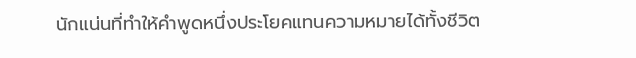นักแน่นที่ทำให้คำพูดหนึ่งประโยคแทนความหมายได้ทั้งชีวิต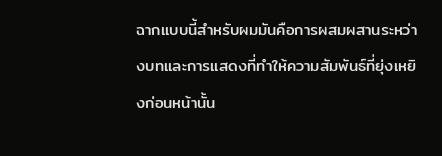ฉากแบบนี้สำหรับผมมันคือการผสมผสานระหว่างบทและการแสดงที่ทำให้ความสัมพันธ์ที่ยุ่งเหยิงก่อนหน้านั้น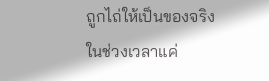ถูกไถ่ให้เป็นของจริงในช่วงเวลาแค่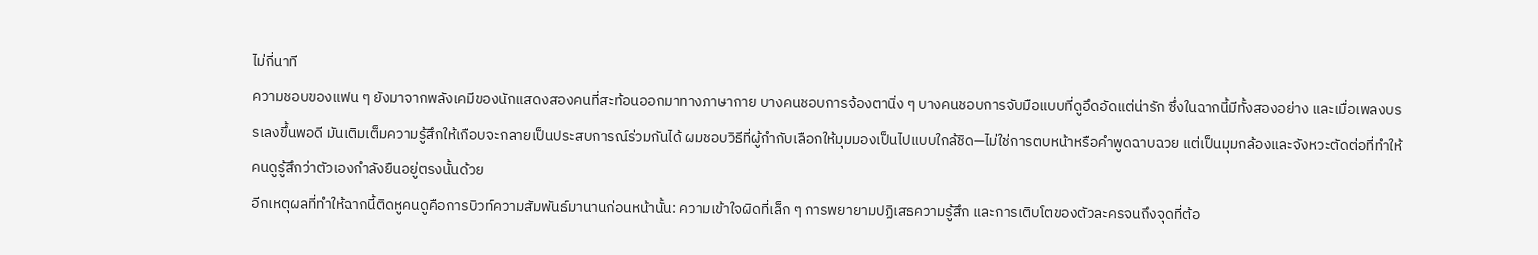ไม่กี่นาที
ความชอบของแฟน ๆ ยังมาจากพลังเคมีของนักแสดงสองคนที่สะท้อนออกมาทางภาษากาย บางคนชอบการจ้องตานิ่ง ๆ บางคนชอบการจับมือแบบที่ดูอึดอัดแต่น่ารัก ซึ่งในฉากนี้มีทั้งสองอย่าง และเมื่อเพลงบรรเลงขึ้นพอดี มันเติมเต็มความรู้สึกให้เกือบจะกลายเป็นประสบการณ์ร่วมกันได้ ผมชอบวิธีที่ผู้กำกับเลือกให้มุมมองเป็นไปแบบใกล้ชิด—ไม่ใช่การตบหน้าหรือคำพูดฉาบฉวย แต่เป็นมุมกล้องและจังหวะตัดต่อที่ทำให้คนดูรู้สึกว่าตัวเองกำลังยืนอยู่ตรงนั้นด้วย
อีกเหตุผลที่ทำให้ฉากนี้ติดหูคนดูคือการบิวท์ความสัมพันธ์มานานก่อนหน้านั้น: ความเข้าใจผิดที่เล็ก ๆ การพยายามปฏิเสธความรู้สึก และการเติบโตของตัวละครจนถึงจุดที่ต้อ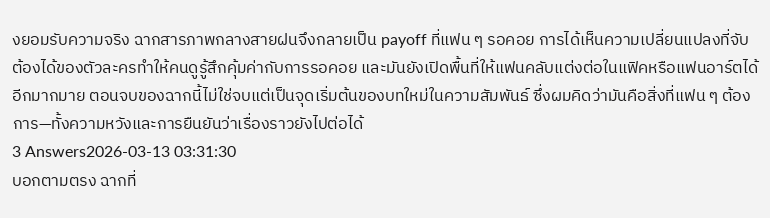งยอมรับความจริง ฉากสารภาพกลางสายฝนจึงกลายเป็น payoff ที่แฟน ๆ รอคอย การได้เห็นความเปลี่ยนแปลงที่จับต้องได้ของตัวละครทำให้คนดูรู้สึกคุ้มค่ากับการรอคอย และมันยังเปิดพื้นที่ให้แฟนคลับแต่งต่อในแฟิคหรือแฟนอาร์ตได้อีกมากมาย ตอนจบของฉากนี้ไม่ใช่จบแต่เป็นจุดเริ่มต้นของบทใหม่ในความสัมพันธ์ ซึ่งผมคิดว่ามันคือสิ่งที่แฟน ๆ ต้องการ—ทั้งความหวังและการยืนยันว่าเรื่องราวยังไปต่อได้
3 Answers2026-03-13 03:31:30
บอกตามตรง ฉากที่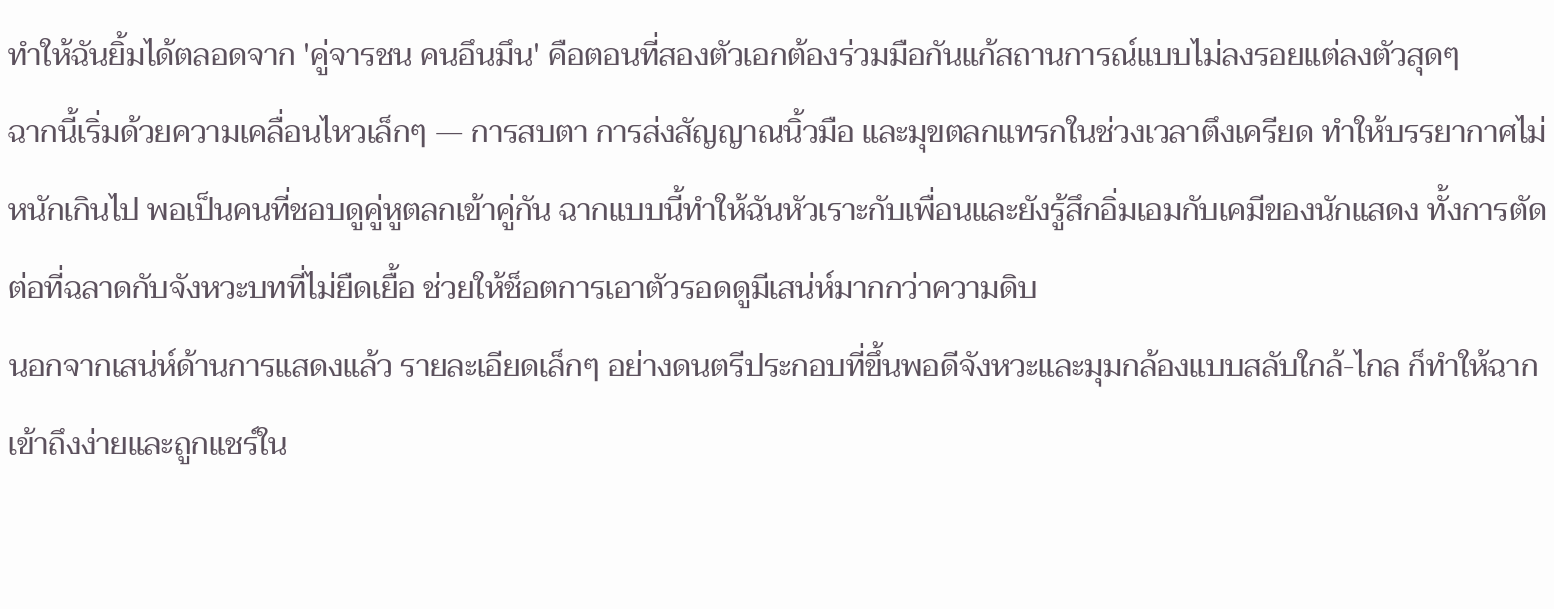ทำให้ฉันยิ้มได้ตลอดจาก 'คู่จารชน คนอึนมึน' คือตอนที่สองตัวเอกต้องร่วมมือกันแก้สถานการณ์แบบไม่ลงรอยแต่ลงตัวสุดๆ
ฉากนี้เริ่มด้วยความเคลื่อนไหวเล็กๆ — การสบตา การส่งสัญญาณนิ้วมือ และมุขตลกแทรกในช่วงเวลาตึงเครียด ทำให้บรรยากาศไม่หนักเกินไป พอเป็นคนที่ชอบดูคู่หูตลกเข้าคู่กัน ฉากแบบนี้ทำให้ฉันหัวเราะกับเพื่อนและยังรู้สึกอิ่มเอมกับเคมีของนักแสดง ทั้งการตัดต่อที่ฉลาดกับจังหวะบทที่ไม่ยืดเยื้อ ช่วยให้ช็อตการเอาตัวรอดดูมีเสน่ห์มากกว่าความดิบ
นอกจากเสน่ห์ด้านการแสดงแล้ว รายละเอียดเล็กๆ อย่างดนตรีประกอบที่ขึ้นพอดีจังหวะและมุมกล้องแบบสลับใกล้-ไกล ก็ทำให้ฉากเข้าถึงง่ายและถูกแชร์ใน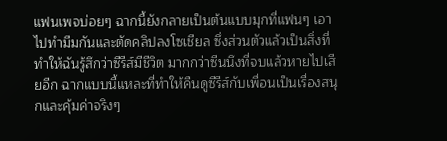แฟนเพจบ่อยๆ ฉากนี้ยังกลายเป็นต้นแบบมุกที่แฟนๆ เอาไปทำมีมกันและตัดคลิปลงโซเชียล ซึ่งส่วนตัวแล้วเป็นสิ่งที่ทำให้ฉันรู้สึกว่าซีรีส์มีชีวิต มากกว่าซีนนึงที่จบแล้วหายไปเสียอีก ฉากแบบนี้แหละที่ทำให้คืนดูซีรีส์กับเพื่อนเป็นเรื่องสนุกและคุ้มค่าจริงๆ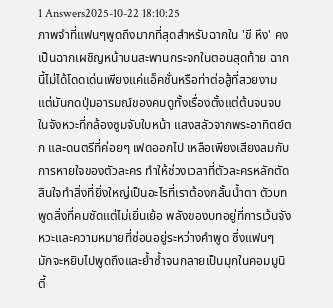1 Answers2025-10-22 18:10:25
ภาพจำที่แฟนๆพูดถึงมากที่สุดสำหรับฉากใน 'ขี หึง' คงเป็นฉากเผชิญหน้าบนสะพานกระจกในตอนสุดท้าย ฉากนี้ไม่ได้โดดเด่นเพียงแค่แอ็คชั่นหรือท่าต่อสู้ที่สวยงาม แต่มันกดปุ่มอารมณ์ของคนดูทั้งเรื่องตั้งแต่ต้นจนจบ ในจังหวะที่กล้องซูมจับใบหน้า แสงสลัวจากพระอาทิตย์ตก และดนตรีที่ค่อยๆ เฟดออกไป เหลือเพียงเสียงลมกับการหายใจของตัวละคร ทำให้ช่วงเวลาที่ตัวละครหลักตัดสินใจทำสิ่งที่ยิ่งใหญ่เป็นอะไรที่เราต้องกลั้นน้ำตา ตัวบทพูดสิ่งที่คมชัดแต่ไม่เยิ่นเย้อ พลังของบทอยู่ที่การเว้นจังหวะและความหมายที่ซ่อนอยู่ระหว่างคำพูด ซึ่งแฟนๆ มักจะหยิบไปพูดถึงและย้ำซ้ำจนกลายเป็นมุกในคอมมูนิตี้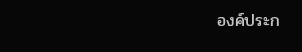องค์ประก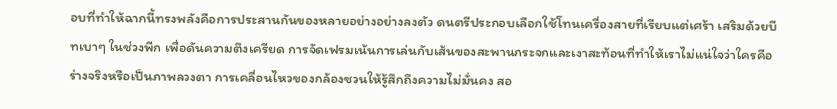อบที่ทำให้ฉากนี้ทรงพลังคือการประสานกันของหลายอย่างอย่างลงตัว ดนตรีประกอบเลือกใช้โทนเครื่องสายที่เรียบแต่เศร้า เสริมด้วยบีทเบาๆ ในช่วงพีก เพื่อดันความตึงเครียด การจัดเฟรมเน้นการเล่นกับเส้นของสะพานกระจกและเงาสะท้อนที่ทำให้เราไม่แน่ใจว่าใครคือร่างจริงหรือเป็นภาพลวงตา การเคลื่อนไหวของกล้องชวนให้รู้สึกถึงความไม่มั่นคง สอ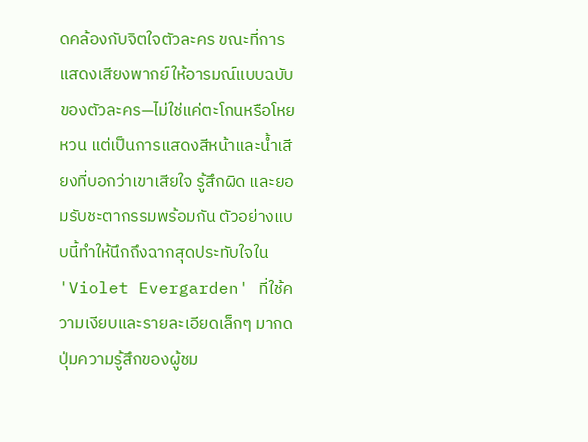ดคล้องกับจิตใจตัวละคร ขณะที่การแสดงเสียงพากย์ให้อารมณ์แบบฉบับของตัวละคร—ไม่ใช่แค่ตะโกนหรือโหยหวน แต่เป็นการแสดงสีหน้าและน้ำเสียงที่บอกว่าเขาเสียใจ รู้สึกผิด และยอมรับชะตากรรมพร้อมกัน ตัวอย่างแบบนี้ทำให้นึกถึงฉากสุดประทับใจใน 'Violet Evergarden' ที่ใช้ความเงียบและรายละเอียดเล็กๆ มากดปุ่มความรู้สึกของผู้ชม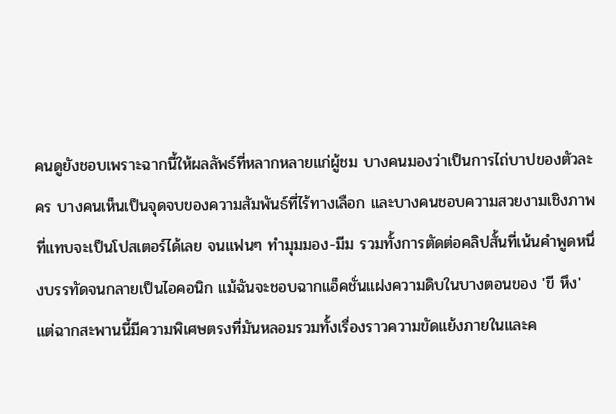คนดูยังชอบเพราะฉากนี้ให้ผลลัพธ์ที่หลากหลายแก่ผู้ชม บางคนมองว่าเป็นการไถ่บาปของตัวละคร บางคนเห็นเป็นจุดจบของความสัมพันธ์ที่ไร้ทางเลือก และบางคนชอบความสวยงามเชิงภาพที่แทบจะเป็นโปสเตอร์ได้เลย จนแฟนๆ ทำมุมมอง-มีม รวมทั้งการตัดต่อคลิปสั้นที่เน้นคำพูดหนึ่งบรรทัดจนกลายเป็นไอคอนิก แม้ฉันจะชอบฉากแอ็คชั่นแฝงความดิบในบางตอนของ 'ขี หึง' แต่ฉากสะพานนี้มีความพิเศษตรงที่มันหลอมรวมทั้งเรื่องราวความขัดแย้งภายในและค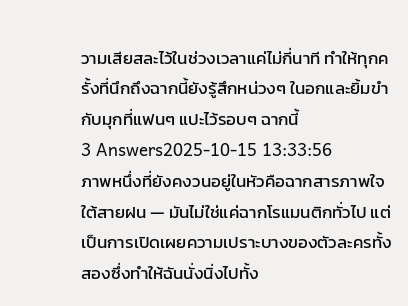วามเสียสละไว้ในช่วงเวลาแค่ไม่กี่นาที ทำให้ทุกครั้งที่นึกถึงฉากนี้ยังรู้สึกหน่วงๆ ในอกและยิ้มขำกับมุกที่แฟนๆ แปะไว้รอบๆ ฉากนี้
3 Answers2025-10-15 13:33:56
ภาพหนึ่งที่ยังคงวนอยู่ในหัวคือฉากสารภาพใจใต้สายฝน — มันไม่ใช่แค่ฉากโรแมนติกทั่วไป แต่เป็นการเปิดเผยความเปราะบางของตัวละครทั้งสองซึ่งทำให้ฉันนั่งนิ่งไปทั้ง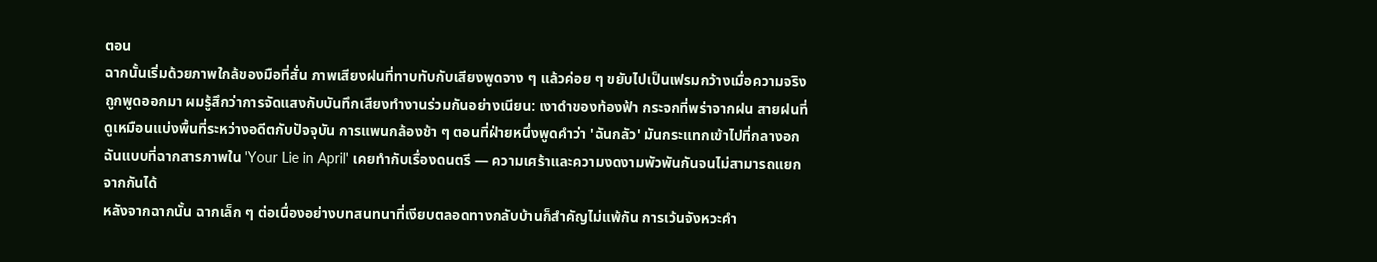ตอน
ฉากนั้นเริ่มด้วยภาพใกล้ของมือที่สั่น ภาพเสียงฝนที่ทาบทับกับเสียงพูดจาง ๆ แล้วค่อย ๆ ขยับไปเป็นเฟรมกว้างเมื่อความจริงถูกพูดออกมา ผมรู้สึกว่าการจัดแสงกับบันทึกเสียงทำงานร่วมกันอย่างเนียน: เงาดำของท้องฟ้า กระจกที่พร่าจากฝน สายฝนที่ดูเหมือนแบ่งพื้นที่ระหว่างอดีตกับปัจจุบัน การแพนกล้องช้า ๆ ตอนที่ฝ่ายหนึ่งพูดคำว่า 'ฉันกลัว' มันกระแทกเข้าไปที่กลางอกฉันแบบที่ฉากสารภาพใน 'Your Lie in April' เคยทำกับเรื่องดนตรี — ความเศร้าและความงดงามพัวพันกันจนไม่สามารถแยกจากกันได้
หลังจากฉากนั้น ฉากเล็ก ๆ ต่อเนื่องอย่างบทสนทนาที่เงียบตลอดทางกลับบ้านก็สำคัญไม่แพ้กัน การเว้นจังหวะคำ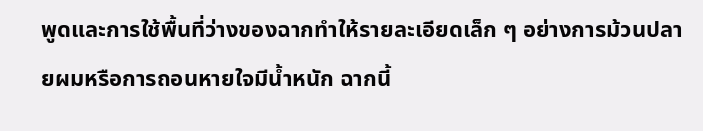พูดและการใช้พื้นที่ว่างของฉากทำให้รายละเอียดเล็ก ๆ อย่างการม้วนปลายผมหรือการถอนหายใจมีน้ำหนัก ฉากนี้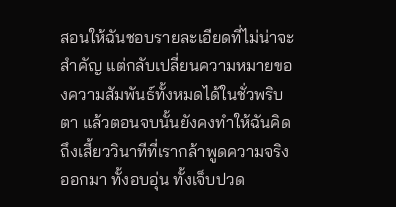สอนให้ฉันชอบรายละเอียดที่ไม่น่าจะสำคัญ แต่กลับเปลี่ยนความหมายของความสัมพันธ์ทั้งหมดได้ในชั่วพริบตา แล้วตอนจบนั้นยังคงทำให้ฉันคิดถึงเสี้ยววินาทีที่เรากล้าพูดความจริงออกมา ทั้งอบอุ่น ทั้งเจ็บปวด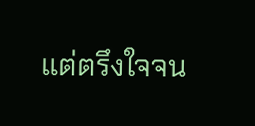แต่ตรึงใจจน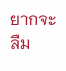ยากจะลืม